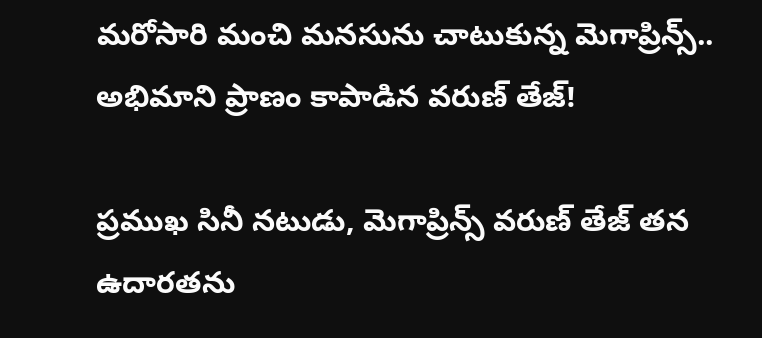మరోసారి మంచి మనసును చాటుకున్న మెగాప్రిన్స్.. అభిమాని ప్రాణం కాపాడిన వరుణ్ తేజ్!

ప్రముఖ సినీ నటుడు, మెగాప్రిన్స్ వరుణ్ తేజ్ తన ఉదారతను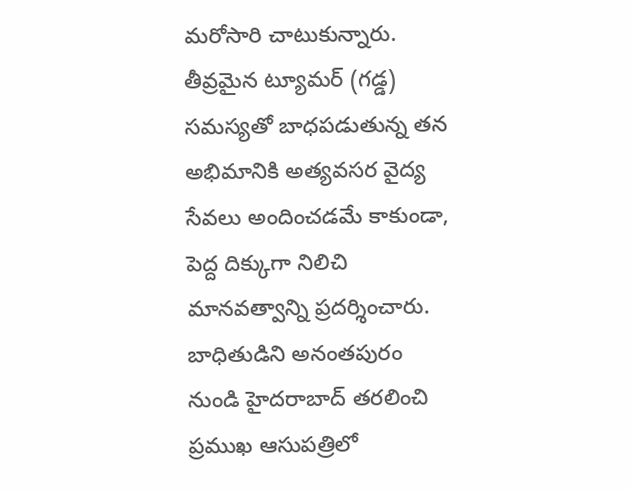మరోసారి చాటుకున్నారు. తీవ్రమైన ట్యూమర్‌ (గడ్డ) సమస్యతో బాధపడుతున్న తన అభిమానికి అత్యవసర వైద్య సేవలు అందించడమే కాకుండా, పెద్ద దిక్కుగా నిలిచి మానవత్వాన్ని ప్రదర్శించారు. బాధితుడిని అనంతపురం నుండి హైదరాబాద్‌ తరలించి ప్రముఖ ఆసుపత్రిలో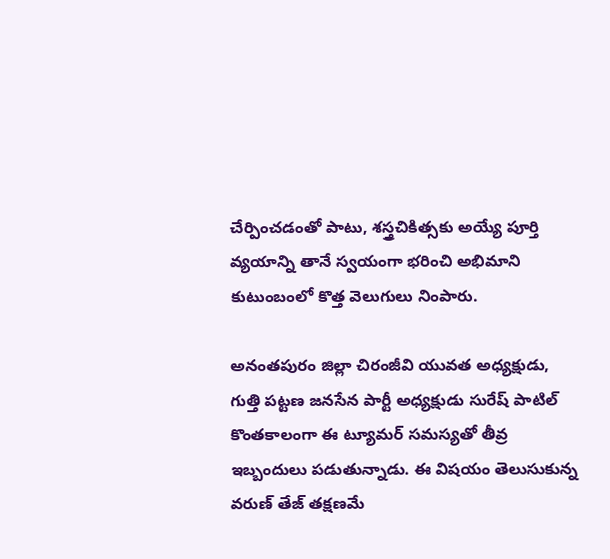చేర్పించడంతో పాటు, శస్త్రచికిత్సకు అయ్యే పూర్తి వ్యయాన్ని తానే స్వయంగా భరించి అభిమాని కుటుంబంలో కొత్త వెలుగులు నింపారు.

అనంతపురం జిల్లా చిరంజీవి యువత అధ్యక్షుడు, గుత్తి పట్టణ జనసేన పార్టీ అధ్యక్షుడు సురేష్ పాటిల్ కొంతకాలంగా ఈ ట్యూమర్‌ సమస్యతో తీవ్ర ఇబ్బందులు పడుతున్నాడు. ఈ విషయం తెలుసుకున్న వరుణ్ తేజ్ తక్షణమే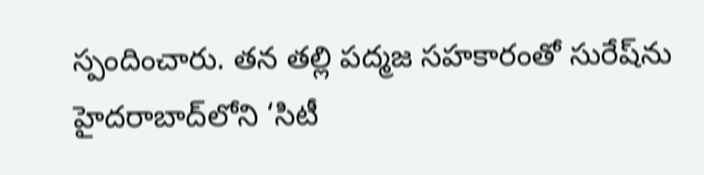స్పందించారు. తన తల్లి పద్మజ సహకారంతో సురేష్‌ను హైదరాబాద్‌లోని ‘సిటీ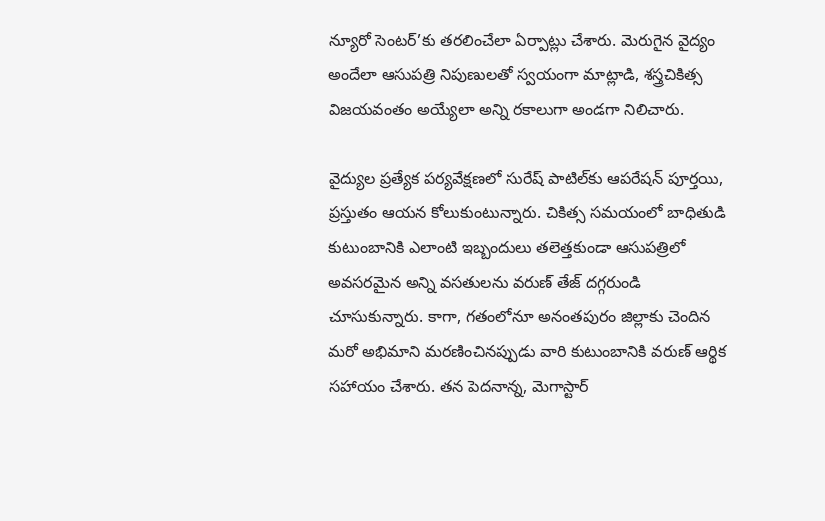న్యూరో సెంటర్‌’కు తరలించేలా ఏర్పాట్లు చేశారు. మెరుగైన వైద్యం అందేలా ఆసుపత్రి నిపుణులతో స్వయంగా మాట్లాడి, శస్త్రచికిత్స విజయవంతం అయ్యేలా అన్ని రకాలుగా అండగా నిలిచారు.

వైద్యుల ప్రత్యేక పర్యవేక్షణలో సురేష్ పాటిల్‌కు ఆపరేషన్ పూర్తయి, ప్రస్తుతం ఆయన కోలుకుంటున్నారు. చికిత్స సమయంలో బాధితుడి కుటుంబానికి ఎలాంటి ఇబ్బందులు తలెత్తకుండా ఆసుపత్రిలో అవసరమైన అన్ని వసతులను వరుణ్ తేజ్ దగ్గరుండి చూసుకున్నారు. కాగా, గతంలోనూ అనంతపురం జిల్లాకు చెందిన మరో అభిమాని మరణించినప్పుడు వారి కుటుంబానికి వరుణ్ ఆర్థిక సహాయం చేశారు. తన పెదనాన్న, మెగాస్టార్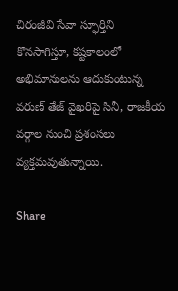చిరంజీవి సేవా స్ఫూర్తిని కొనసాగిస్తూ, కష్టకాలంలో అభిమానులను ఆదుకుంటున్న వరుణ్ తేజ్ వైఖరిపై సినీ, రాజకీయ వర్గాల నుంచి ప్రశంసలు వ్యక్తమవుతున్నాయి.

Share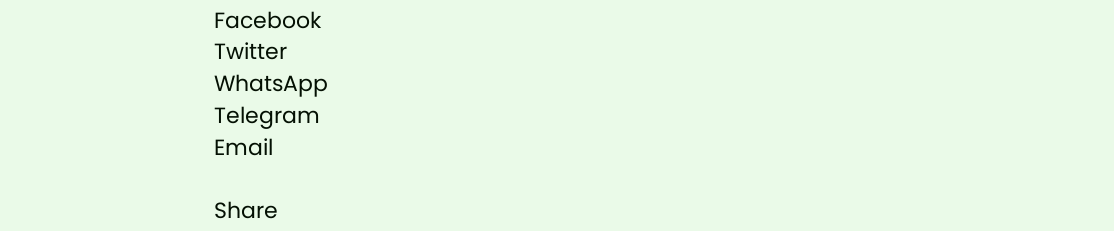Facebook
Twitter
WhatsApp
Telegram
Email

Share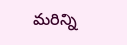మరిన్ని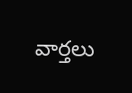వార్తలు